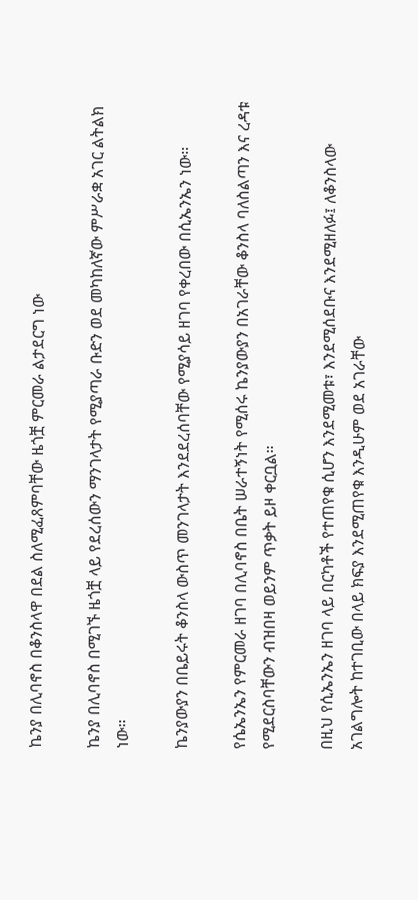ኬንያ በሊባኖስ በቆንስላዋ በደል ስለሚፈጸምባቸው ዜጎቿ ምርመራ ልታደርግ ነው

ኬንያ በሊባኖስ በሚገኙ ዜጎቿ ላይ የደረሰውን ማንገላታት የሚያጣራ ቡድን ወደ መካከለኛው ምሥራቋ አገር ልትልክ ነው።

ኬንያውያን በቤይሩት ቆንስላ ውስጥ መንገላታት እንደደረሰባቸው የሚያሳይ ዘገባ የቀረበው በሲኤንኤን ነው።

የሴኤንኤን የምርመራ ዘገባ በሊባኖስ በቤት ሠራተኝነት የሚሰሩ ኬንያውያን በአገራቸው ቆንስላ ባለስልጣን እና ረዳቱ የሚደርስባቸውን ብዝበዛ ወይንም ጥቃት ይዞ ቀርቧል።

በዚህ የሲኤንኤን ዘገባ ላይ በርካቶች የተጠየቁ ሲሆን እንደሚመቱ፣ እንደሚሰደቡና እንደሚዘለፉ፤ ለቆንስላው አገልግሎት ከተገቢው በላይ ክፍያ እንደሚጠየቁ እንዲሁም ወደ አገራቸው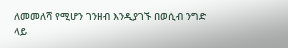ለመመለሻ የሚሆን ገንዘብ እንዲያገኙ በወሲብ ንግድ ላይ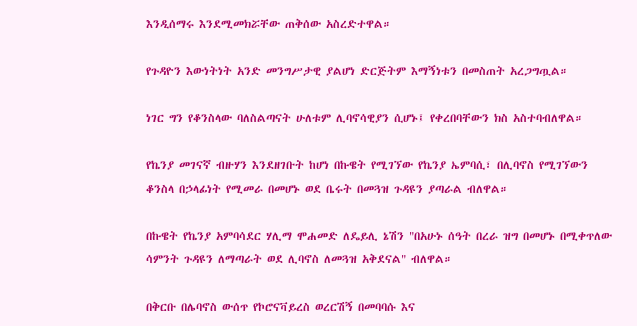እንዲሰማሩ እንደሚመክሯቸው ጠቅሰው አስረድተዋል።

የጉዳዮን እውነትነት አንድ መንግሥታዊ ያልሆነ ድርጅትም እማኝነቱን በመስጠት አረጋግጧል።

ነገር ግን የቆንስላው ባለስልጣናት ሁለቱም ሊባኖሳዊያን ሲሆኑ፤ የቀረበባቸውን ክስ አስተባብለዋል።

የኬንያ መገናኛ ብዙሃን እንደዘገቡት ከሆነ በኩዌት የሚገኘው የኬንያ ኤምባሲ፣ በሊባኖስ የሚገኘውን ቆንስላ በኃላፊነት የሚመራ በመሆኑ ወደ ቤሩት በመጓዝ ጉዳዩን ያጣራል ብለዋል።

በኩዌት የኬንያ አምባሳደር ሃሊማ ሞሐመድ ለዴይሊ ኔሽን "በአሁኑ ሰዓት በረራ ዝግ በመሆኑ በሚቀጥለው ሳምንት ጉዳዩን ለማጣራት ወደ ሊባኖስ ለመጓዝ አቅደናል" ብለዋል።

በቅርቡ በሌባኖስ ውሰጥ የኮሮናቫይረስ ወረርሽኝ በመባባሱ እና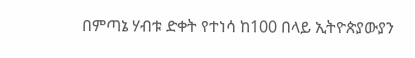በምጣኔ ሃብቱ ድቀት የተነሳ ከ100 በላይ ኢትዮጵያውያን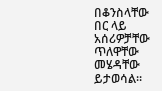በቆንስላቸው በር ላይ አሰሪዎቻቸው ጥለዋቸው መሄዳቸው ይታወሳል።